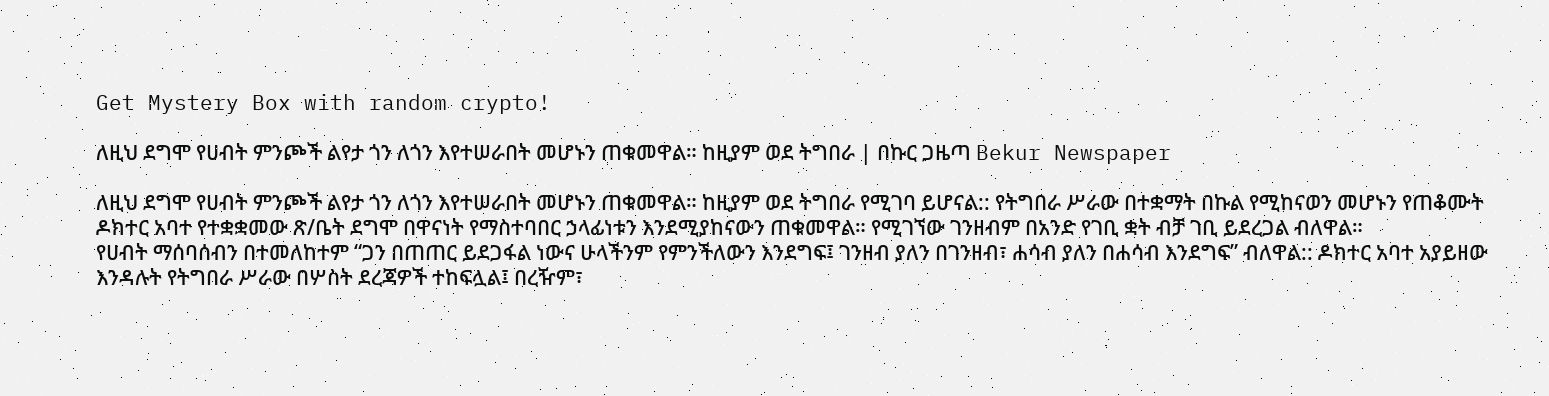Get Mystery Box with random crypto!

ለዚህ ደግሞ የሀብት ምንጮች ልየታ ጎን ለጎን እየተሠራበት መሆኑን ጠቁመዋል። ከዚያም ወደ ትግበራ | በኩር ጋዜጣ Bekur Newspaper

ለዚህ ደግሞ የሀብት ምንጮች ልየታ ጎን ለጎን እየተሠራበት መሆኑን ጠቁመዋል። ከዚያም ወደ ትግበራ የሚገባ ይሆናል:: የትግበራ ሥራው በተቋማት በኩል የሚከናወን መሆኑን የጠቆሙት ዶክተር አባተ የተቋቋመው ጽ/ቤት ደግሞ በዋናነት የማስተባበር ኃላፊነቱን እንደሚያከናውን ጠቁመዋል። የሚገኘው ገንዘብም በአንድ የገቢ ቋት ብቻ ገቢ ይደረጋል ብለዋል።
የሀብት ማሰባሰብን በተመለከተም “ጋን በጠጠር ይደጋፋል ነውና ሁላችንም የምንችለውን እንደግፍ፤ ገንዘብ ያለን በገንዘብ፣ ሐሳብ ያለን በሐሳብ እንደግፍ” ብለዋል:: ዶክተር አባተ አያይዘው እንዳሉት የትግበራ ሥራው በሦስት ደረጃዎች ተከፍሏል፤ በረዥም፣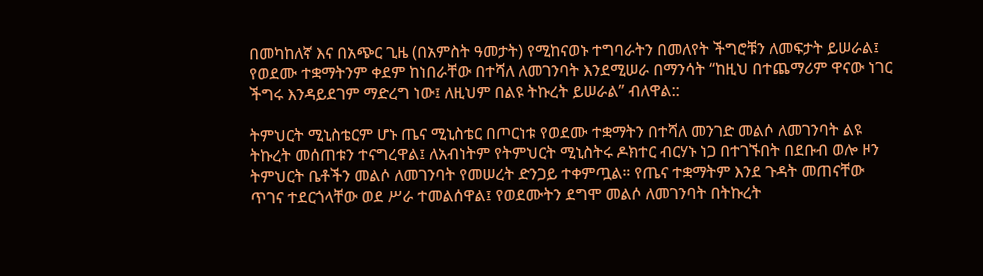በመካከለኛ እና በአጭር ጊዜ (በአምስት ዓመታት) የሚከናወኑ ተግባራትን በመለየት ችግሮቹን ለመፍታት ይሠራል፤ የወደሙ ተቋማትንም ቀደም ከነበራቸው በተሻለ ለመገንባት እንደሚሠራ በማንሳት “ከዚህ በተጨማሪም ዋናው ነገር ችግሩ እንዳይደገም ማድረግ ነው፤ ለዚህም በልዩ ትኩረት ይሠራል” ብለዋል::

ትምህርት ሚኒስቴርም ሆኑ ጤና ሚኒስቴር በጦርነቱ የወደሙ ተቋማትን በተሻለ መንገድ መልሶ ለመገንባት ልዩ ትኩረት መሰጠቱን ተናግረዋል፤ ለአብነትም የትምህርት ሚኒስትሩ ዶክተር ብርሃኑ ነጋ በተገኙበት በደቡብ ወሎ ዞን ትምህርት ቤቶችን መልሶ ለመገንባት የመሠረት ድንጋይ ተቀምጧል። የጤና ተቋማትም እንደ ጉዳት መጠናቸው ጥገና ተደርጎላቸው ወደ ሥራ ተመልሰዋል፤ የወደሙትን ደግሞ መልሶ ለመገንባት በትኩረት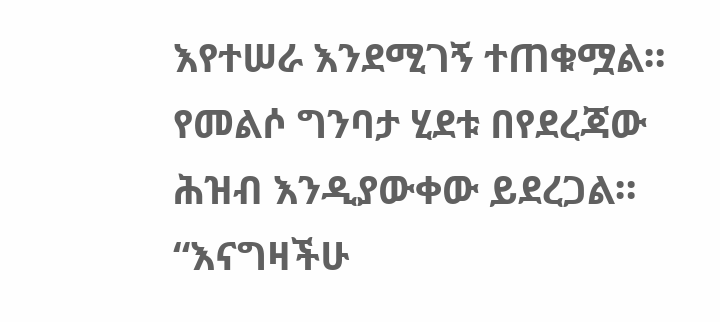እየተሠራ እንደሚገኝ ተጠቁሟል። የመልሶ ግንባታ ሂደቱ በየደረጃው ሕዝብ እንዲያውቀው ይደረጋል። “እናግዛችሁ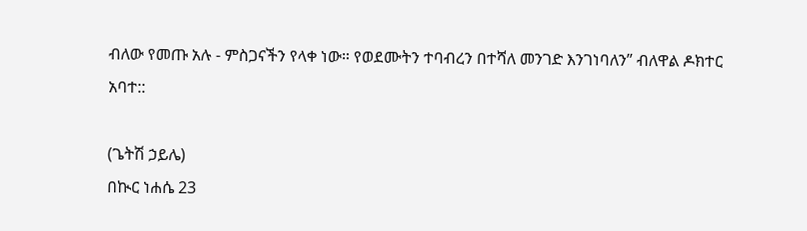ብለው የመጡ አሉ - ምስጋናችን የላቀ ነው። የወደሙትን ተባብረን በተሻለ መንገድ እንገነባለን” ብለዋል ዶክተር አባተ::

(ጌትሽ ኃይሌ)
በኲር ነሐሴ 23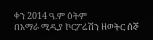ቀን 2014 ዓ.ም ዕትም
በአማራ ሚዲያ ኮርፖሬሽን ዘወትር ሰኞ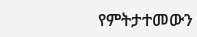የምትታተመውን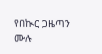የበኲር ጋዜጣን ሙሉ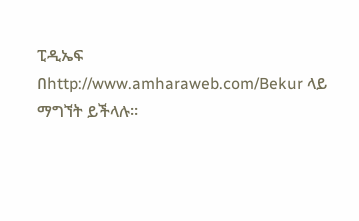ፒዲኤፍ
በhttp://www.amharaweb.com/Bekur ላይ ማግኘት ይችላሉ።